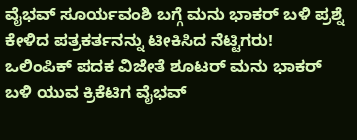ವೈಭವ್ ಸೂರ್ಯವಂಶಿ ಬಗ್ಗೆ ಮನು ಭಾಕರ್ ಬಳಿ ಪ್ರಶ್ನೆ ಕೇಳಿದ ಪತ್ರಕರ್ತನನ್ನು ಟೀಕಿಸಿದ ನೆಟ್ಟಿಗರು!
ಒಲಿಂಪಿಕ್ ಪದಕ ವಿಜೇತೆ ಶೂಟರ್ ಮನು ಭಾಕರ್ ಬಳಿ ಯುವ ಕ್ರಿಕೆಟಿಗ ವೈಭವ್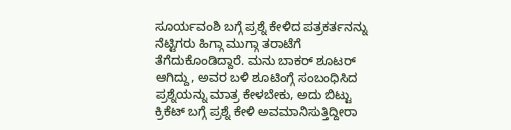ಸೂರ್ಯವಂಶಿ ಬಗ್ಗೆ ಪ್ರಶ್ನೆ ಕೇಳಿದ ಪತ್ರಕರ್ತನನ್ನು ನೆಟ್ಟಿಗರು ಹಿಗ್ಗಾ ಮುಗ್ಗಾ ತರಾಟೆಗೆ ತೆಗೆದುಕೊಂಡಿದ್ದಾರೆ. ಮನು ಬಾಕರ್ ಶೂಟರ್ ಆಗಿದ್ದು, ಅವರ ಬಳಿ ಶೂಟಿಂಗ್ಗೆ ಸಂಬಂಧಿಸಿದ ಪ್ರಶ್ನೆಯನ್ನು ಮಾತ್ರ ಕೇಳಬೇಕು, ಅದು ಬಿಟ್ಟು ಕ್ರಿಕೆಟ್ ಬಗ್ಗೆ ಪ್ರಶ್ನೆ ಕೇಳಿ ಅವಮಾನಿಸುತ್ತಿದ್ದೀರಾ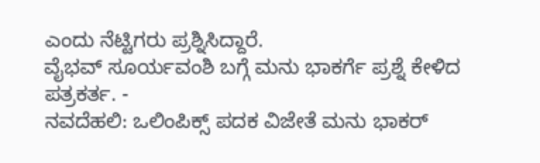ಎಂದು ನೆಟ್ಟಿಗರು ಪ್ರಶ್ನಿಸಿದ್ದಾರೆ.
ವೈಭವ್ ಸೂರ್ಯವಂಶಿ ಬಗ್ಗೆ ಮನು ಭಾಕರ್ಗೆ ಪ್ರಶ್ನೆ ಕೇಳಿದ ಪತ್ರಕರ್ತ. -
ನವದೆಹಲಿ: ಒಲಿಂಪಿಕ್ಸ್ ಪದಕ ವಿಜೇತೆ ಮನು ಭಾಕರ್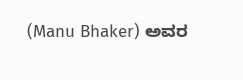(Manu Bhaker) ಅವರ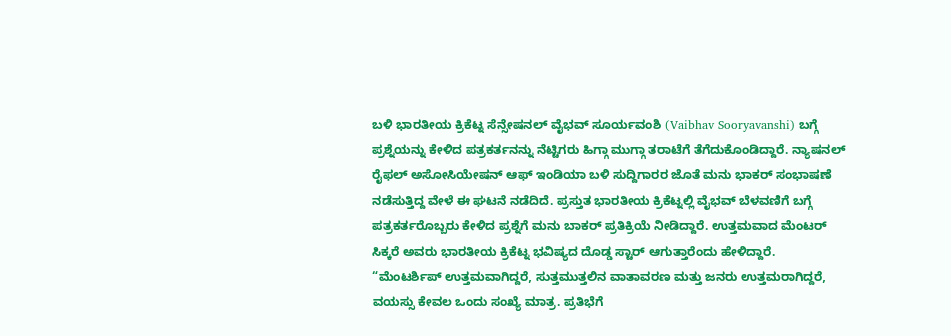ಬಳಿ ಭಾರತೀಯ ಕ್ರಿಕೆಟ್ನ ಸೆನ್ಸೇಷನಲ್ ವೈಭವ್ ಸೂರ್ಯವಂಶಿ (Vaibhav Sooryavanshi) ಬಗ್ಗೆ ಪ್ರಶ್ನೆಯನ್ನು ಕೇಳಿದ ಪತ್ರಕರ್ತನನ್ನು ನೆಟ್ಟಿಗರು ಹಿಗ್ಗಾ ಮುಗ್ಗಾ ತರಾಟೆಗೆ ತೆಗೆದುಕೊಂಡಿದ್ದಾರೆ. ನ್ಯಾಷನಲ್ ರೈಫಲ್ ಅಸೋಸಿಯೇಷನ್ ಆಫ್ ಇಂಡಿಯಾ ಬಳಿ ಸುದ್ದಿಗಾರರ ಜೊತೆ ಮನು ಭಾಕರ್ ಸಂಭಾಷಣೆ ನಡೆಸುತ್ತಿದ್ದ ವೇಳೆ ಈ ಘಟನೆ ನಡೆದಿದೆ. ಪ್ರಸ್ತುತ ಭಾರತೀಯ ಕ್ರಿಕೆಟ್ನಲ್ಲಿ ವೈಭವ್ ಬೆಳವಣಿಗೆ ಬಗ್ಗೆ ಪತ್ರಕರ್ತರೊಬ್ಬರು ಕೇಳಿದ ಪ್ರಶ್ನೆಗೆ ಮನು ಬಾಕರ್ ಪ್ರತಿಕ್ರಿಯೆ ನೀಡಿದ್ದಾರೆ. ಉತ್ತಮವಾದ ಮೆಂಟರ್ ಸಿಕ್ಕರೆ ಅವರು ಭಾರತೀಯ ಕ್ರಿಕೆಟ್ನ ಭವಿಷ್ಯದ ದೊಡ್ಡ ಸ್ಟಾರ್ ಆಗುತ್ತಾರೆಂದು ಹೇಳಿದ್ದಾರೆ.
“ಮೆಂಟರ್ಶಿಪ್ ಉತ್ತಮವಾಗಿದ್ದರೆ, ಸುತ್ತಮುತ್ತಲಿನ ವಾತಾವರಣ ಮತ್ತು ಜನರು ಉತ್ತಮರಾಗಿದ್ದರೆ, ವಯಸ್ಸು ಕೇವಲ ಒಂದು ಸಂಖ್ಯೆ ಮಾತ್ರ. ಪ್ರತಿಭೆಗೆ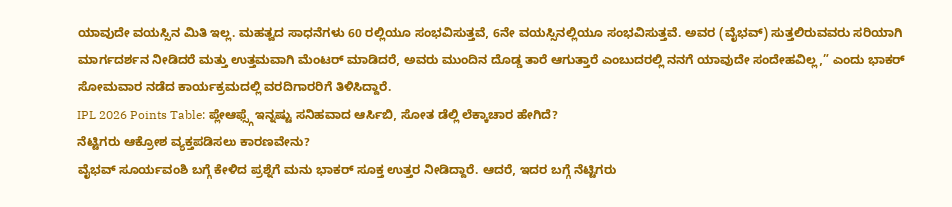ಯಾವುದೇ ವಯಸ್ಸಿನ ಮಿತಿ ಇಲ್ಲ. ಮಹತ್ವದ ಸಾಧನೆಗಳು 60 ರಲ್ಲಿಯೂ ಸಂಭವಿಸುತ್ತವೆ, 6ನೇ ವಯಸ್ಸಿನಲ್ಲಿಯೂ ಸಂಭವಿಸುತ್ತವೆ. ಅವರ (ವೈಭವ್) ಸುತ್ತಲಿರುವವರು ಸರಿಯಾಗಿ ಮಾರ್ಗದರ್ಶನ ನೀಡಿದರೆ ಮತ್ತು ಉತ್ತಮವಾಗಿ ಮೆಂಟರ್ ಮಾಡಿದರೆ, ಅವರು ಮುಂದಿನ ದೊಡ್ಡ ತಾರೆ ಆಗುತ್ತಾರೆ ಎಂಬುದರಲ್ಲಿ ನನಗೆ ಯಾವುದೇ ಸಂದೇಹವಿಲ್ಲ,” ಎಂದು ಭಾಕರ್ ಸೋಮವಾರ ನಡೆದ ಕಾರ್ಯಕ್ರಮದಲ್ಲಿ ವರದಿಗಾರರಿಗೆ ತಿಳಿಸಿದ್ದಾರೆ.
IPL 2026 Points Table: ಪ್ಲೇಆಫ್ಸ್ಗೆ ಇನ್ನಷ್ಟು ಸನಿಹವಾದ ಆರ್ಸಿಬಿ, ಸೋತ ಡೆಲ್ಲಿ ಲೆಕ್ಕಾಚಾರ ಹೇಗಿದೆ?
ನೆಟ್ಟಿಗರು ಆಕ್ರೋಶ ವ್ಯಕ್ತಪಡಿಸಲು ಕಾರಣವೇನು?
ವೈಭವ್ ಸೂರ್ಯವಂಶಿ ಬಗ್ಗೆ ಕೇಳಿದ ಪ್ರಶ್ನೆಗೆ ಮನು ಭಾಕರ್ ಸೂಕ್ತ ಉತ್ತರ ನೀಡಿದ್ದಾರೆ. ಆದರೆ, ಇದರ ಬಗ್ಗೆ ನೆಟ್ಟಿಗರು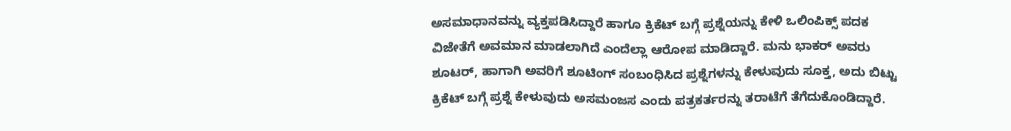ಅಸಮಾಧಾನವನ್ನು ವ್ಯಕ್ತಪಡಿಸಿದ್ದಾರೆ ಹಾಗೂ ಕ್ರಿಕೆಟ್ ಬಗ್ಗೆ ಪ್ರಶ್ನೆಯನ್ನು ಕೇಳಿ ಒಲಿಂಪಿಕ್ಸ್ ಪದಕ ವಿಜೇತೆಗೆ ಅವಮಾನ ಮಾಡಲಾಗಿದೆ ಎಂದೆಲ್ಲಾ ಆರೋಪ ಮಾಡಿದ್ದಾರೆ. ಮನು ಭಾಕರ್ ಅವರು ಶೂಟರ್, ಹಾಗಾಗಿ ಅವರಿಗೆ ಶೂಟಿಂಗ್ ಸಂಬಂಧಿಸಿದ ಪ್ರಶ್ನೆಗಳನ್ನು ಕೇಳುವುದು ಸೂಕ್ತ, ಅದು ಬಿಟ್ಟು ಕ್ರಿಕೆಟ್ ಬಗ್ಗೆ ಪ್ರಶ್ನೆ ಕೇಳುವುದು ಅಸಮಂಜಸ ಎಂದು ಪತ್ರಕರ್ತರನ್ನು ತರಾಟೆಗೆ ತೆಗೆದುಕೊಂಡಿದ್ದಾರೆ.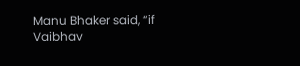Manu Bhaker said, “if Vaibhav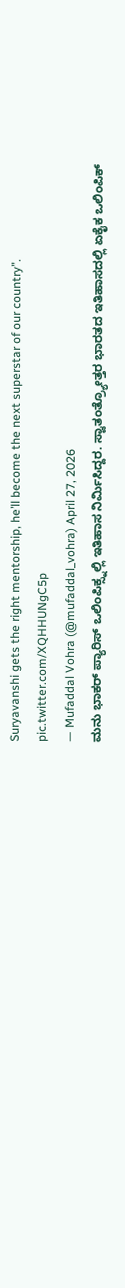Suryavanshi gets the right mentorship, he’ll become the next superstar of our country”. pic.twitter.com/XQHHUNgC5p
— Mufaddal Vohra (@mufaddal_vohra) April 27, 2026
ಮನು ಭಾಕರ್ ಪ್ಯಾರಿಸ್ ಒಲಿಂಪಿಕ್ಸ್ನಲ್ಲಿ ಇತಿಹಾಸ ನಿರ್ಮಿಸಿದ್ದರ. ಸ್ವಾತಂತ್ರ್ಯೋತ್ತರ ಭಾರತದ ಇತಿಹಾಸದಲ್ಲಿ ಏಕೈಕ ಒಲಿಂಪಿಕ್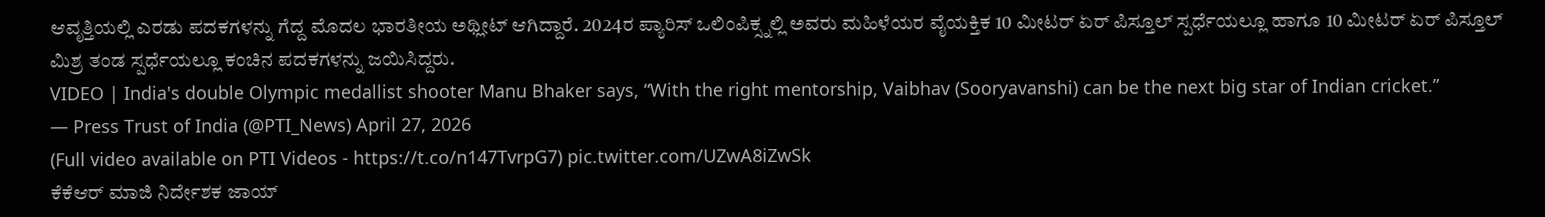ಆವೃತ್ತಿಯಲ್ಲಿ ಎರಡು ಪದಕಗಳನ್ನು ಗೆದ್ದ ಮೊದಲ ಭಾರತೀಯ ಅಥ್ಲೀಟ್ ಆಗಿದ್ದಾರೆ. 2024ರ ಪ್ಯಾರಿಸ್ ಒಲಿಂಪಿಕ್ಸ್ನಲ್ಲಿ ಅವರು ಮಹಿಳೆಯರ ವೈಯಕ್ತಿಕ 10 ಮೀಟರ್ ಏರ್ ಪಿಸ್ತೂಲ್ ಸ್ಪರ್ಧೆಯಲ್ಲೂ ಹಾಗೂ 10 ಮೀಟರ್ ಏರ್ ಪಿಸ್ತೂಲ್ ಮಿಶ್ರ ತಂಡ ಸ್ಪರ್ಧೆಯಲ್ಲೂ ಕಂಚಿನ ಪದಕಗಳನ್ನು ಜಯಿಸಿದ್ದರು.
VIDEO | India's double Olympic medallist shooter Manu Bhaker says, “With the right mentorship, Vaibhav (Sooryavanshi) can be the next big star of Indian cricket.”
— Press Trust of India (@PTI_News) April 27, 2026
(Full video available on PTI Videos - https://t.co/n147TvrpG7) pic.twitter.com/UZwA8iZwSk
ಕೆಕೆಆರ್ ಮಾಜಿ ನಿರ್ದೇಶಕ ಜಾಯ್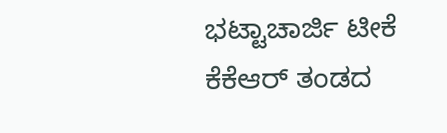ಭಟ್ಟಾಚಾರ್ಜಿ ಟೀಕೆ
ಕೆಕೆಆರ್ ತಂಡದ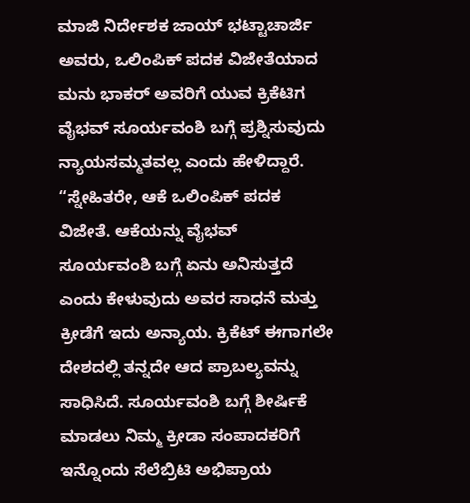ಮಾಜಿ ನಿರ್ದೇಶಕ ಜಾಯ್ ಭಟ್ಟಾಚಾರ್ಜಿ ಅವರು, ಒಲಿಂಪಿಕ್ ಪದಕ ವಿಜೇತೆಯಾದ ಮನು ಭಾಕರ್ ಅವರಿಗೆ ಯುವ ಕ್ರಿಕೆಟಿಗ ವೈಭವ್ ಸೂರ್ಯವಂಶಿ ಬಗ್ಗೆ ಪ್ರಶ್ನಿಸುವುದು ನ್ಯಾಯಸಮ್ಮತವಲ್ಲ ಎಂದು ಹೇಳಿದ್ದಾರೆ.
“ಸ್ನೇಹಿತರೇ, ಆಕೆ ಒಲಿಂಪಿಕ್ ಪದಕ ವಿಜೇತೆ. ಆಕೆಯನ್ನು ವೈಭವ್ ಸೂರ್ಯವಂಶಿ ಬಗ್ಗೆ ಏನು ಅನಿಸುತ್ತದೆ ಎಂದು ಕೇಳುವುದು ಅವರ ಸಾಧನೆ ಮತ್ತು ಕ್ರೀಡೆಗೆ ಇದು ಅನ್ಯಾಯ. ಕ್ರಿಕೆಟ್ ಈಗಾಗಲೇ ದೇಶದಲ್ಲಿ ತನ್ನದೇ ಆದ ಪ್ರಾಬಲ್ಯವನ್ನು ಸಾಧಿಸಿದೆ. ಸೂರ್ಯವಂಶಿ ಬಗ್ಗೆ ಶೀರ್ಷಿಕೆ ಮಾಡಲು ನಿಮ್ಮ ಕ್ರೀಡಾ ಸಂಪಾದಕರಿಗೆ ಇನ್ನೊಂದು ಸೆಲೆಬ್ರಿಟಿ ಅಭಿಪ್ರಾಯ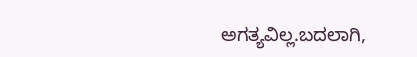ಅಗತ್ಯವಿಲ್ಲ.ಬದಲಾಗಿ,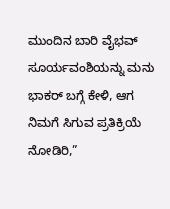ಮುಂದಿನ ಬಾರಿ ವೈಭವ್ ಸೂರ್ಯವಂಶಿಯನ್ನು ಮನು ಭಾಕರ್ ಬಗ್ಗೆ ಕೇಳಿ, ಆಗ ನಿಮಗೆ ಸಿಗುವ ಪ್ರತಿಕ್ರಿಯೆ ನೋಡಿರಿ,”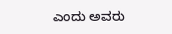ಎಂದು ಅವರು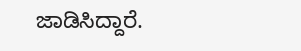ಜಾಡಿಸಿದ್ದಾರೆ.